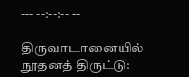--- --:--:-- --

திருவாடானையில் நூதனத் திருட்டு: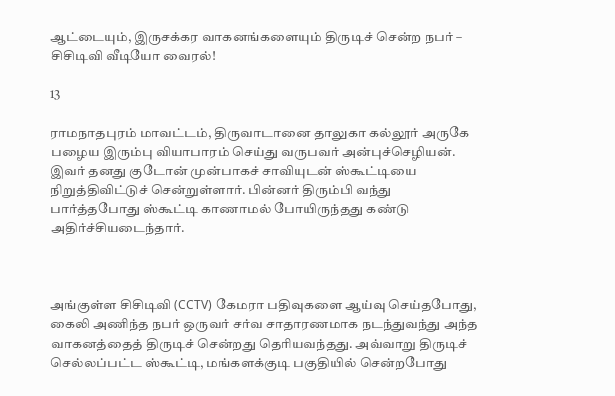ஆட்டையும், இருசக்கர வாகனங்களையும் திருடிச் சென்ற நபர் – சிசிடிவி வீடியோ வைரல்!

13

ராமநாதபுரம் மாவட்டம், திருவாடானை தாலுகா கல்லூர் அருகே பழைய இரும்பு வியாபாரம் செய்து வருபவர் அன்புச்செழியன். இவர் தனது குடோன் முன்பாகச் சாவியுடன் ஸ்கூட்டியை நிறுத்திவிட்டுச் சென்றுள்ளார். பின்னர் திரும்பி வந்து பார்த்தபோது ஸ்கூட்டி காணாமல் போயிருந்தது கண்டு அதிர்ச்சியடைந்தார்.



அங்குள்ள சிசிடிவி (CCTV) கேமரா பதிவுகளை ஆய்வு செய்தபோது, கைலி அணிந்த நபர் ஒருவர் சர்வ சாதாரணமாக நடந்துவந்து அந்த வாகனத்தைத் திருடிச் சென்றது தெரியவந்தது. அவ்வாறு திருடிச் செல்லப்பட்ட ஸ்கூட்டி, மங்களக்குடி பகுதியில் சென்றபோது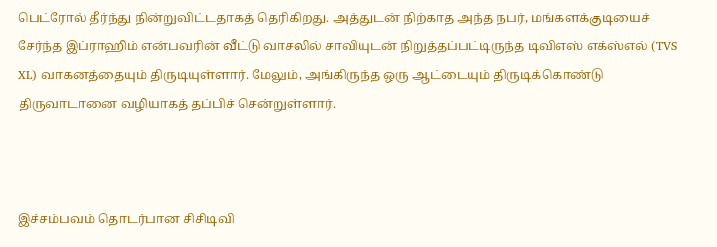பெட்ரோல் தீர்ந்து நின்றுவிட்டதாகத் தெரிகிறது. அத்துடன் நிற்காத அந்த நபர், மங்களக்குடியைச் சேர்ந்த இப்ராஹிம் என்பவரின் வீட்டு வாசலில் சாவியுடன் நிறுத்தப்பட்டிருந்த டிவிஎஸ் எக்ஸ்எல் (TVS XL) வாகனத்தையும் திருடியுள்ளார். மேலும், அங்கிருந்த ஒரு ஆட்டையும் திருடிக்கொண்டு திருவாடானை வழியாகத் தப்பிச் சென்றுள்ளார்.



இச்சம்பவம் தொடர்பான சிசிடிவி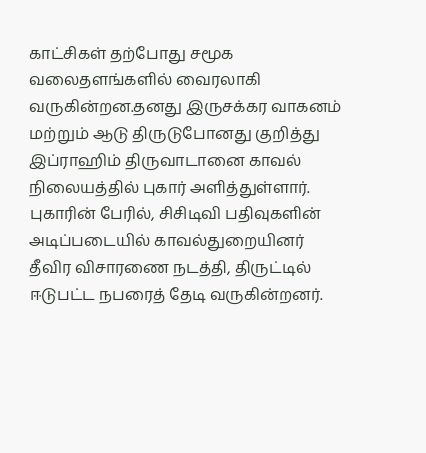காட்சிகள் தற்போது சமூக வலைதளங்களில் வைரலாகி
வருகின்றன.தனது இருசக்கர வாகனம் மற்றும் ஆடு திருடுபோனது குறித்து இப்ராஹிம் திருவாடானை காவல் நிலையத்தில் புகார் அளித்துள்ளார். புகாரின் பேரில், சிசிடிவி பதிவுகளின் அடிப்படையில் காவல்துறையினர் தீவிர விசாரணை நடத்தி, திருட்டில் ஈடுபட்ட நபரைத் தேடி வருகின்றனர்.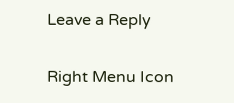Leave a Reply

Right Menu Icon